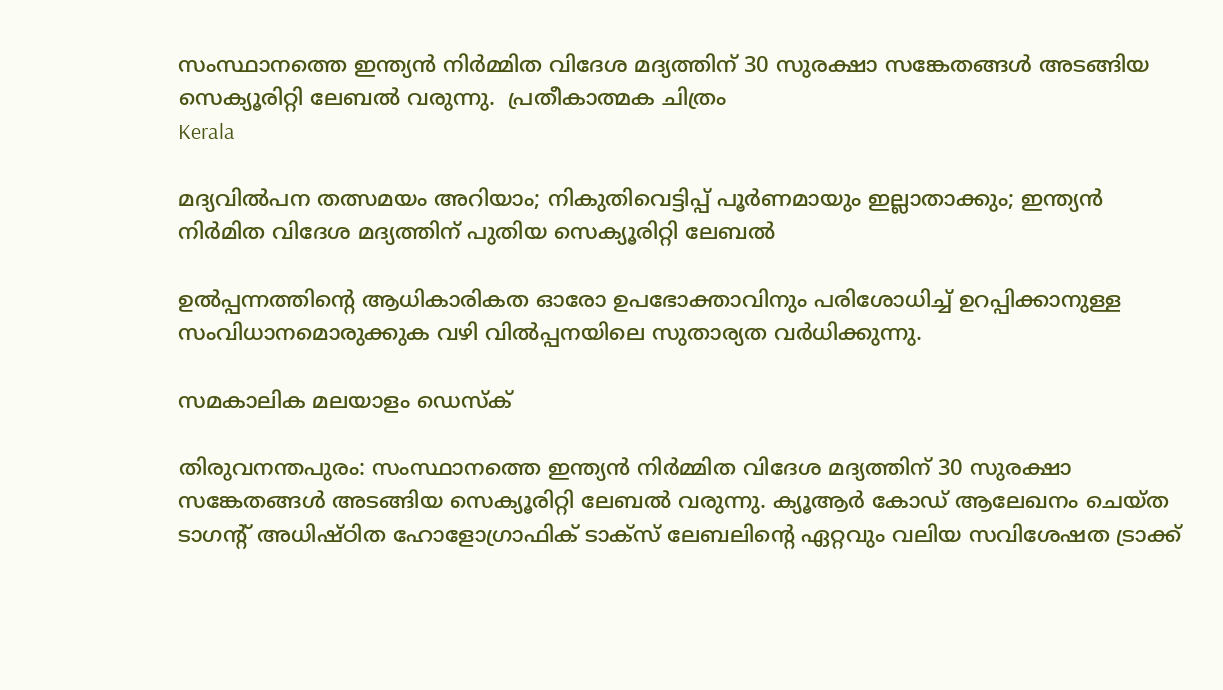സംസ്ഥാനത്തെ ഇന്ത്യന്‍ നിര്‍മ്മിത വിദേശ മദ്യത്തിന് 30 സുരക്ഷാ സങ്കേതങ്ങള്‍ അടങ്ങിയ സെക്യൂരിറ്റി ലേബല്‍ വരുന്നു.  പ്രതീകാത്മക ചിത്രം
Kerala

മദ്യവിൽപന തത്സമയം അറിയാം; നികുതിവെട്ടിപ്പ് പൂര്‍ണമായും ഇല്ലാതാക്കും; ഇന്ത്യന്‍ നിര്‍മിത വിദേശ മദ്യത്തിന് പുതിയ സെക്യൂരിറ്റി ലേബല്‍

ഉല്‍പ്പന്നത്തിന്റെ ആധികാരികത ഓരോ ഉപഭോക്താവിനും പരിശോധിച്ച് ഉറപ്പിക്കാനുള്ള സംവിധാനമൊരുക്കുക വഴി വില്‍പ്പനയിലെ സുതാര്യത വര്‍ധിക്കുന്നു.

സമകാലിക മലയാളം ഡെസ്ക്

തിരുവനന്തപുരം: സംസ്ഥാനത്തെ ഇന്ത്യന്‍ നിര്‍മ്മിത വിദേശ മദ്യത്തിന് 30 സുരക്ഷാ സങ്കേതങ്ങള്‍ അടങ്ങിയ സെക്യൂരിറ്റി ലേബല്‍ വരുന്നു. ക്യൂആര്‍ കോഡ് ആലേഖനം ചെയ്ത ടാഗന്റ് അധിഷ്ഠിത ഹോളോഗ്രാഫിക് ടാക്സ് ലേബലിന്റെ ഏറ്റവും വലിയ സവിശേഷത ട്രാക്ക്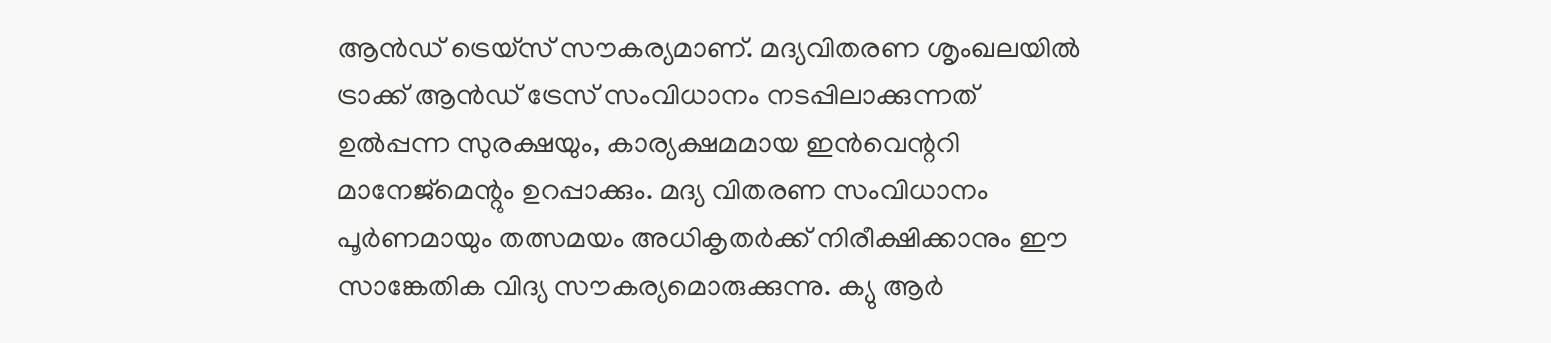ആന്‍ഡ് ട്രെയ്സ് സൗകര്യമാണ്. മദ്യവിതരണ ശൃംഖലയില്‍ ട്രാക്ക് ആന്‍ഡ് ട്രേസ് സംവിധാനം നടപ്പിലാക്കുന്നത് ഉല്‍പ്പന്ന സുരക്ഷയും, കാര്യക്ഷമമായ ഇന്‍വെന്ററി മാനേജ്‌മെന്റും ഉറപ്പാക്കും. മദ്യ വിതരണ സംവിധാനം പൂര്‍ണമായും തത്സമയം അധികൃതര്‍ക്ക് നിരീക്ഷിക്കാനും ഈ സാങ്കേതിക വിദ്യ സൗകര്യമൊരുക്കുന്നു. ക്യു ആര്‍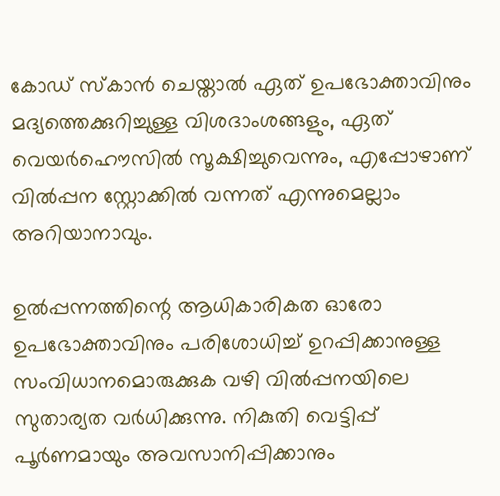കോഡ് സ്‌കാന്‍ ചെയ്താല്‍ ഏത് ഉപഭോക്താവിനും മദ്യത്തെക്കുറിച്ചുള്ള വിശദാംശങ്ങളും, ഏത് വെയര്‍ഹൌസില്‍ സൂക്ഷിച്ചുവെന്നും, എപ്പോഴാണ് വില്‍പ്പന സ്റ്റോക്കില്‍ വന്നത് എന്നുമെല്ലാം അറിയാനാവും.

ഉല്‍പ്പന്നത്തിന്റെ ആധികാരികത ഓരോ ഉപഭോക്താവിനും പരിശോധിച്ച് ഉറപ്പിക്കാനുള്ള സംവിധാനമൊരുക്കുക വഴി വില്‍പ്പനയിലെ സുതാര്യത വര്‍ധിക്കുന്നു. നികുതി വെട്ടിപ്പ് പൂര്‍ണമായും അവസാനിപ്പിക്കാനും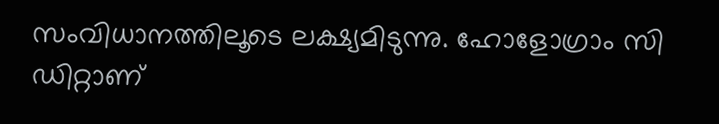സംവിധാനത്തിലൂടെ ലക്ഷ്യമിടുന്നു. ഹോളോഗ്രാം സി ഡിറ്റാണ്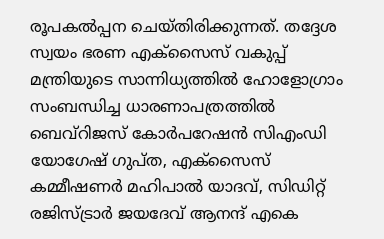രൂപകല്‍പ്പന ചെയ്തിരിക്കുന്നത്. തദ്ദേശ സ്വയം ഭരണ എക്സൈസ് വകുപ്പ് മന്ത്രിയുടെ സാന്നിധ്യത്തില്‍ ഹോളോഗ്രാം സംബന്ധിച്ച ധാരണാപത്രത്തില്‍ ബെവ്റിജസ് കോര്‍പറേഷന്‍ സിഎംഡി യോഗേഷ് ഗുപ്ത, എക്സൈസ് കമ്മീഷണര്‍ മഹിപാല്‍ യാദവ്, സിഡിറ്റ് രജിസ്ട്രാര്‍ ജയദേവ് ആനന്ദ് എകെ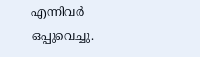എന്നിവര്‍ ഒപ്പുവെച്ചു.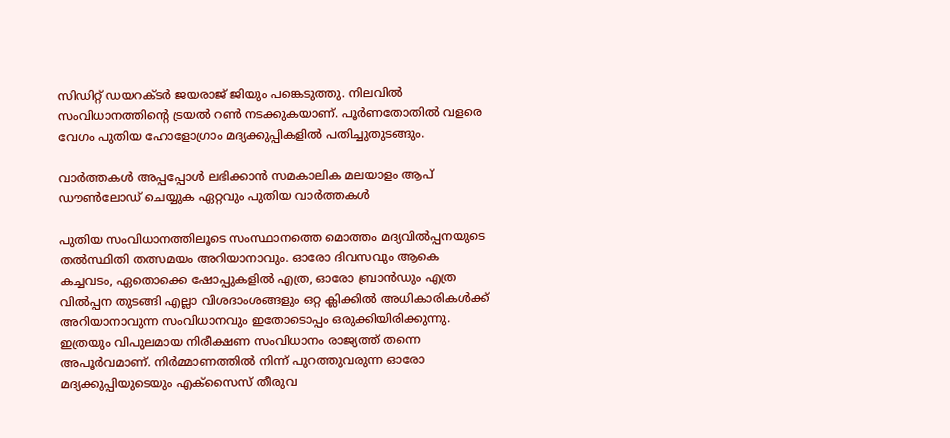സിഡിറ്റ് ഡയറക്ടര്‍ ജയരാജ് ജിയും പങ്കെടുത്തു. നിലവില്‍ സംവിധാനത്തിന്റെ ട്രയല്‍ റണ്‍ നടക്കുകയാണ്. പൂര്‍ണതോതില്‍ വളരെ വേഗം പുതിയ ഹോളോഗ്രാം മദ്യക്കുപ്പികളില്‍ പതിച്ചുതുടങ്ങും.

വാര്‍ത്തകള്‍ അപ്പപ്പോള്‍ ലഭിക്കാന്‍ സമകാലിക മലയാളം ആപ് ഡൗണ്‍ലോഡ് ചെയ്യുക ഏറ്റവും പുതിയ വാര്‍ത്തകള്‍

പുതിയ സംവിധാനത്തിലൂടെ സംസ്ഥാനത്തെ മൊത്തം മദ്യവില്‍പ്പനയുടെ തല്‍സ്ഥിതി തത്സമയം അറിയാനാവും. ഓരോ ദിവസവും ആകെ കച്ചവടം, ഏതൊക്കെ ഷോപ്പുകളില്‍ എത്ര, ഓരോ ബ്രാന്‍ഡും എത്ര വില്‍പ്പന തുടങ്ങി എല്ലാ വിശദാംശങ്ങളും ഒറ്റ ക്ലിക്കില്‍ അധികാരികള്‍ക്ക് അറിയാനാവുന്ന സംവിധാനവും ഇതോടൊപ്പം ഒരുക്കിയിരിക്കുന്നു. ഇത്രയും വിപുലമായ നിരീക്ഷണ സംവിധാനം രാജ്യത്ത് തന്നെ അപൂര്‍വമാണ്. നിര്‍മ്മാണത്തില്‍ നിന്ന് പുറത്തുവരുന്ന ഓരോ മദ്യക്കുപ്പിയുടെയും എക്‌സൈസ് തീരുവ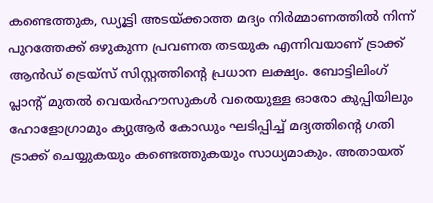കണ്ടെത്തുക, ഡ്യൂട്ടി അടയ്ക്കാത്ത മദ്യം നിര്‍മ്മാണത്തില്‍ നിന്ന് പുറത്തേക്ക് ഒഴുകുന്ന പ്രവണത തടയുക എന്നിവയാണ് ട്രാക്ക് ആന്‍ഡ് ട്രെയ്സ് സിസ്റ്റത്തിന്റെ പ്രധാന ലക്ഷ്യം. ബോട്ടിലിംഗ് പ്ലാന്റ് മുതല്‍ വെയര്‍ഹൗസുകള്‍ വരെയുള്ള ഓരോ കുപ്പിയിലും ഹോളോഗ്രാമും ക്യുആര്‍ കോഡും ഘടിപ്പിച്ച് മദ്യത്തിന്റെ ഗതി ട്രാക്ക് ചെയ്യുകയും കണ്ടെത്തുകയും സാധ്യമാകും. അതായത്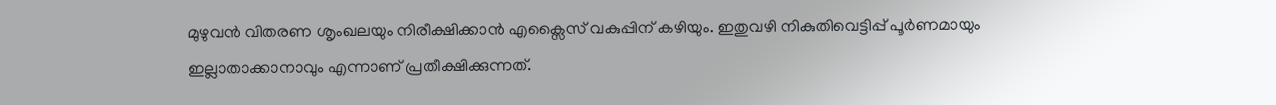മുഴുവന്‍ വിതരണ ശൃംഖലയും നിരീക്ഷിക്കാന്‍ എക്സൈസ് വകുപ്പിന് കഴിയും. ഇതുവഴി നികുതിവെട്ടിപ്പ് പൂര്‍ണമായും ഇല്ലാതാക്കാനാവും എന്നാണ് പ്രതീക്ഷിക്കുന്നത്.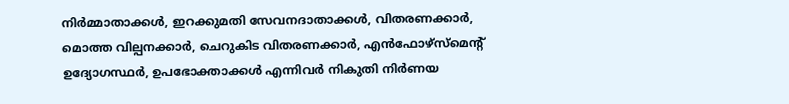നിര്‍മ്മാതാക്കള്‍, ഇറക്കുമതി സേവനദാതാക്കള്‍, വിതരണക്കാര്‍, മൊത്ത വില്പനക്കാര്‍, ചെറുകിട വിതരണക്കാര്‍, എന്‍ഫോഴ്സ്മെന്റ് ഉദ്യോഗസ്ഥര്‍, ഉപഭോക്താക്കള്‍ എന്നിവര്‍ നികുതി നിര്‍ണയ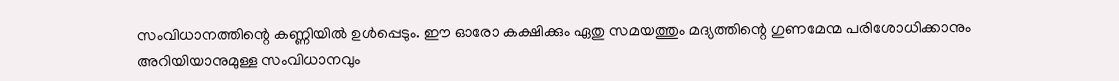സംവിധാനത്തിന്റെ കണ്ണിയില്‍ ഉള്‍പ്പെടും. ഈ ഓരോ കക്ഷിക്കും ഏതു സമയത്തും മദ്യത്തിന്റെ ഗുണമേന്മ പരിശോധിക്കാനും അറിയിയാനുമുള്ള സംവിധാനവും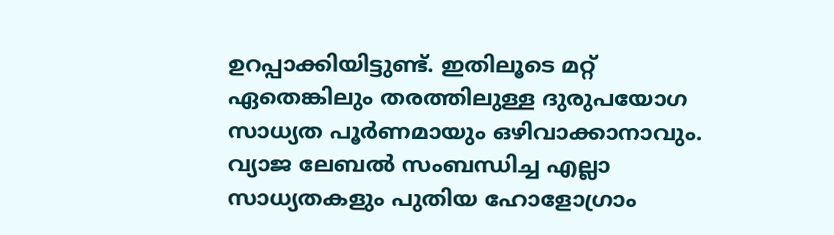ഉറപ്പാക്കിയിട്ടുണ്ട്. ഇതിലൂടെ മറ്റ് ഏതെങ്കിലും തരത്തിലുള്ള ദുരുപയോഗ സാധ്യത പൂര്‍ണമായും ഒഴിവാക്കാനാവും. വ്യാജ ലേബല്‍ സംബന്ധിച്ച എല്ലാ സാധ്യതകളും പുതിയ ഹോളോഗ്രാം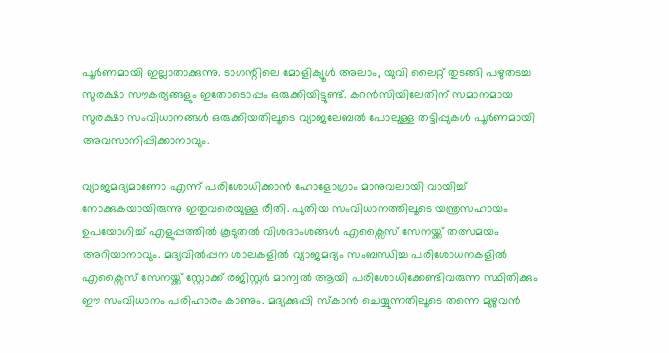പൂര്‍ണമായി ഇല്ലാതാക്കുന്നു. ടാഗന്റിലെ മോളിക്യൂള്‍ അലാം, യുവി ലൈറ്റ് തുടങ്ങി പഴുതടച്ച സുരക്ഷാ സൗകര്യങ്ങളും ഇതോടൊപ്പം ഒരുക്കിയിട്ടുണ്ട്. കറന്‍സിയിലേതിന് സമാനമായ സുരക്ഷാ സംവിധാനങ്ങള്‍ ഒരുക്കിയതിലൂടെ വ്യാജലേബല്‍ പോലുള്ള തട്ടിപ്പുകള്‍ പൂര്‍ണമായി അവസാനിപ്പിക്കാനാവും.

വ്യാജമദ്യമാണോ എന്ന് പരിശോധിക്കാന്‍ ഹോളോഗ്രാം മാനുവലായി വായിച്ച് നോക്കുകയായിരുന്നു ഇതുവരെയുള്ള രീതി. പുതിയ സംവിധാനത്തിലൂടെ യന്ത്രസഹായം ഉപയോഗിച്ച് എളുപ്പത്തില്‍ കൂടുതല്‍ വിശദാംശങ്ങള്‍ എക്സൈസ് സേനയ്ക്ക് തത്സമയം അറിയാനാവും. മദ്യവില്‍പ്പന ശാലകളില്‍ വ്യാജമദ്യം സംബന്ധിച്ച പരിശോധനകളില്‍ എക്സൈസ് സേനയ്ക്ക് സ്റ്റോക്ക് രജിസ്റ്റര്‍ മാന്വല്‍ ആയി പരിശോധിക്കേണ്ടിവരുന്ന സ്ഥിതിക്കും ഈ സംവിധാനം പരിഹാരം കാണും. മദ്യക്കുപ്പി സ്‌കാന്‍ ചെയ്യുന്നതിലൂടെ തന്നെ മുഴുവന്‍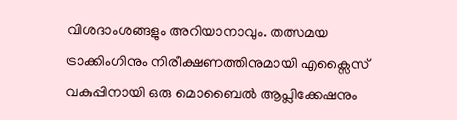വിശദാംശങ്ങളും അറിയാനാവും. തത്സമയ ട്രാക്കിംഗിനും നിരീക്ഷണത്തിനുമായി എക്സൈസ് വകുപ്പിനായി ഒരു മൊബൈല്‍ ആപ്ലിക്കേഷനും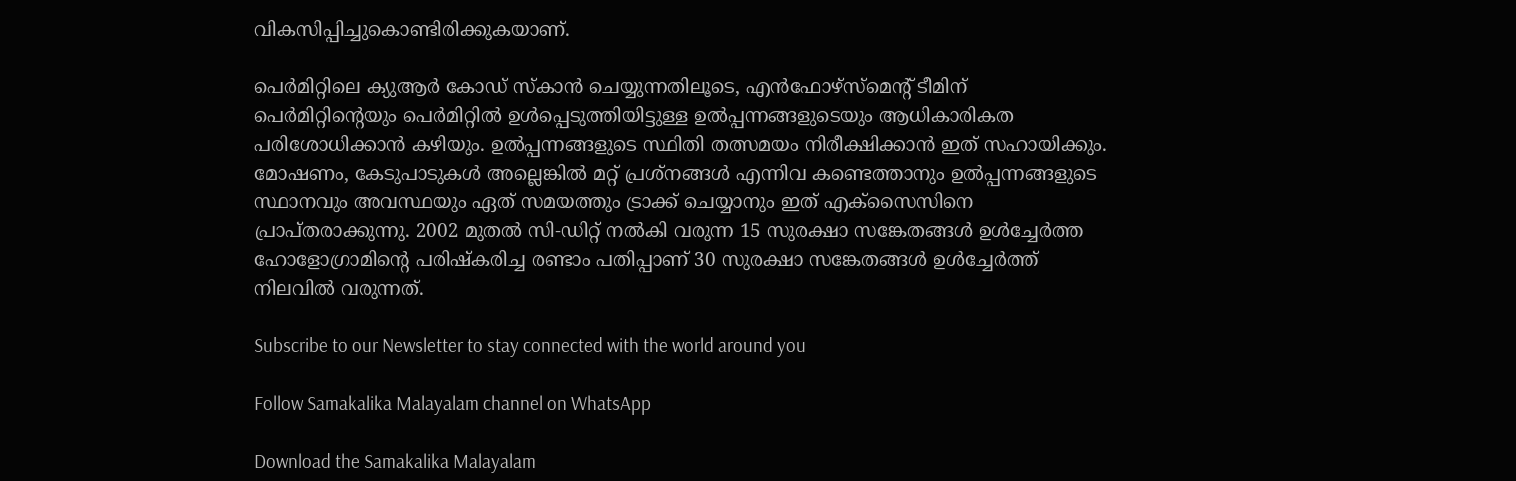വികസിപ്പിച്ചുകൊണ്ടിരിക്കുകയാണ്.

പെര്‍മിറ്റിലെ ക്യുആര്‍ കോഡ് സ്‌കാന്‍ ചെയ്യുന്നതിലൂടെ, എന്‍ഫോഴ്‌സ്‌മെന്റ് ടീമിന് പെര്‍മിറ്റിന്റെയും പെര്‍മിറ്റില്‍ ഉള്‍പ്പെടുത്തിയിട്ടുള്ള ഉല്‍പ്പന്നങ്ങളുടെയും ആധികാരികത പരിശോധിക്കാന്‍ കഴിയും. ഉല്‍പ്പന്നങ്ങളുടെ സ്ഥിതി തത്സമയം നിരീക്ഷിക്കാന്‍ ഇത് സഹായിക്കും. മോഷണം, കേടുപാടുകള്‍ അല്ലെങ്കില്‍ മറ്റ് പ്രശ്നങ്ങള്‍ എന്നിവ കണ്ടെത്താനും ഉല്‍പ്പന്നങ്ങളുടെ സ്ഥാനവും അവസ്ഥയും ഏത് സമയത്തും ട്രാക്ക് ചെയ്യാനും ഇത് എക്സൈസിനെ പ്രാപ്തരാക്കുന്നു. 2002 മുതല്‍ സി-ഡിറ്റ് നല്‍കി വരുന്ന 15 സുരക്ഷാ സങ്കേതങ്ങള്‍ ഉള്‍ച്ചേര്‍ത്ത ഹോളോഗ്രാമിന്റെ പരിഷ്‌കരിച്ച രണ്ടാം പതിപ്പാണ് 30 സുരക്ഷാ സങ്കേതങ്ങള്‍ ഉള്‍ച്ചേര്‍ത്ത് നിലവില്‍ വരുന്നത്.

Subscribe to our Newsletter to stay connected with the world around you

Follow Samakalika Malayalam channel on WhatsApp

Download the Samakalika Malayalam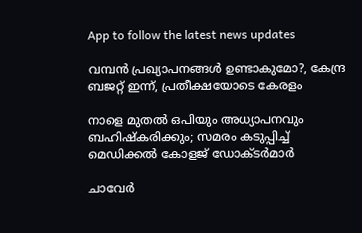App to follow the latest news updates

വമ്പൻ പ്രഖ്യാപനങ്ങൾ ഉണ്ടാകുമോ?, കേന്ദ്ര ബജറ്റ് ഇന്ന്, പ്രതീക്ഷയോടെ കേരളം

നാളെ മുതൽ ഒപിയും അധ്യാപനവും ബഹിഷ്കരിക്കും; സമരം കടുപ്പിച്ച് മെഡിക്കൽ കോളജ് ഡോക്ടർമാർ

ചാവേര്‍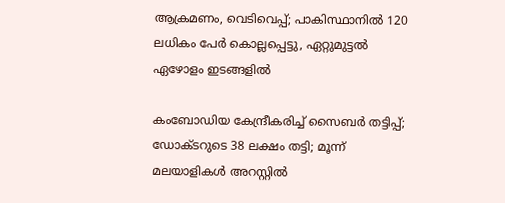ആക്രമണം, വെടിവെപ്പ്; പാകിസ്ഥാനില്‍ 120 ലധികം പേര്‍ കൊല്ലപ്പെട്ടു, ഏറ്റുമുട്ടല്‍ ഏഴോളം ഇടങ്ങളില്‍

കംബോഡിയ കേന്ദ്രീകരിച്ച് സൈബർ തട്ടിപ്പ്; ഡോക്ടറുടെ 38 ലക്ഷം തട്ടി; മൂന്ന് മലയാളികൾ അറസ്റ്റിൽ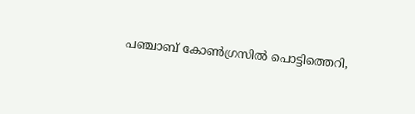പഞ്ചാബ് കോണ്‍ഗ്രസില്‍ പൊട്ടിത്തെറി,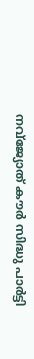നവ്ജ്യോത് കൗര്‍ സിദ്ധു പാര്‍ട്ടി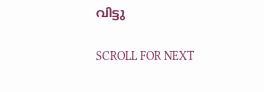വിട്ടു

SCROLL FOR NEXT